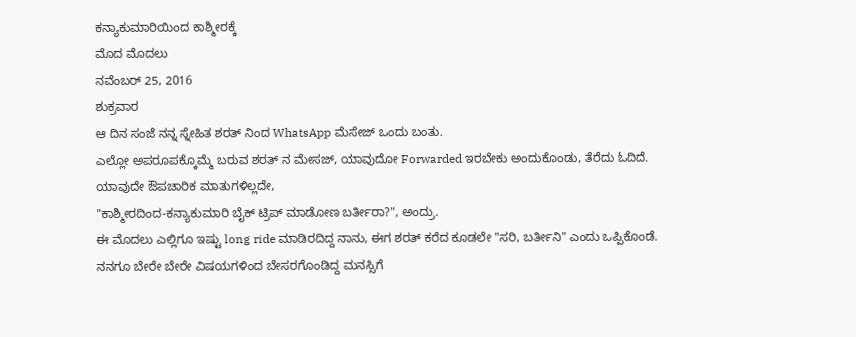ಕನ್ಯಾಕುಮಾರಿಯಿಂದ ಕಾಶ್ಮೀರಕ್ಕೆ
ಮೊದ ಮೊದಲು
ನವೆಂಬರ್ 25, 2016
ಶುಕ್ರವಾರ
ಆ ದಿನ ಸಂಜೆ ನನ್ನ ಸ್ನೇಹಿತ ಶರತ್ ನಿಂದ WhatsApp ಮೆಸೇಜ್ ಒಂದು ಬಂತು.
ಎಲ್ಲೋ ಅಪರೂಪಕ್ಕೊಮ್ಮೆ ಬರುವ ಶರತ್ ನ ಮೇಸಜ್, ಯಾವುದೋ Forwarded ಇರಬೇಕು ಅಂದುಕೊಂಡು, ತೆರೆದು ಓದಿದೆ.
ಯಾವುದೇ ಔಪಚಾರಿಕ ಮಾತುಗಳಿಲ್ಲದೇ,
"ಕಾಶ್ಮೀರದಿಂದ-ಕನ್ಯಾಕುಮಾರಿ ಬೈಕ್ ಟ್ರಿಪ್ ಮಾಡೋಣ ಬರ್ತೀರಾ?", ಅಂದ್ರು.
ಈ ಮೊದಲು ಎಲ್ಲಿಗೂ ಇಷ್ಟು long ride ಮಾಡಿರದಿದ್ದ ನಾನು, ಈಗ ಶರತ್ ಕರೆದ ಕೂಡಲೇ "ಸರಿ, ಬರ್ತೀನಿ" ಎಂದು ಒಪ್ಪಿಕೊಂಡೆ.
ನನಗೂ ಬೇರೇ ಬೇರೇ ವಿಷಯಗಳಿಂದ ಬೇಸರಗೊಂಡಿದ್ದ ಮನಸ್ಸಿಗೆ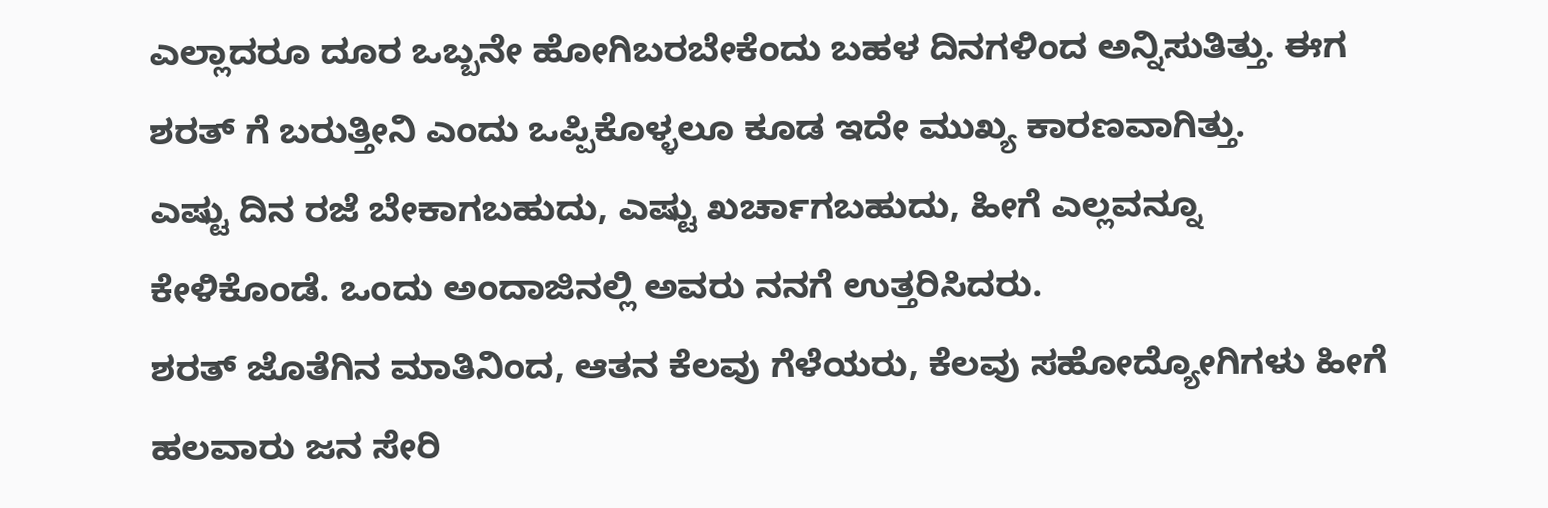ಎಲ್ಲಾದರೂ ದೂರ ಒಬ್ಬನೇ ಹೋಗಿಬರಬೇಕೆಂದು ಬಹಳ ದಿನಗಳಿಂದ ಅನ್ನಿಸುತಿತ್ತು. ಈಗ ಶರತ್ ಗೆ ಬರುತ್ತೀನಿ ಎಂದು ಒಪ್ಪಿಕೊಳ್ಳಲೂ ಕೂಡ ಇದೇ ಮುಖ್ಯ ಕಾರಣವಾಗಿತ್ತು.
ಎಷ್ಟು ದಿನ ರಜೆ ಬೇಕಾಗಬಹುದು, ಎಷ್ಟು ಖರ್ಚಾಗಬಹುದು, ಹೀಗೆ ಎಲ್ಲವನ್ನೂ ಕೇಳಿಕೊಂಡೆ. ಒಂದು ಅಂದಾಜಿನಲ್ಲಿ ಅವರು ನನಗೆ ಉತ್ತರಿಸಿದರು.
ಶರತ್ ಜೊತೆಗಿನ ಮಾತಿನಿಂದ, ಆತನ ಕೆಲವು ಗೆಳೆಯರು, ಕೆಲವು ಸಹೋದ್ಯೋಗಿಗಳು ಹೀಗೆ ಹಲವಾರು ಜನ ಸೇರಿ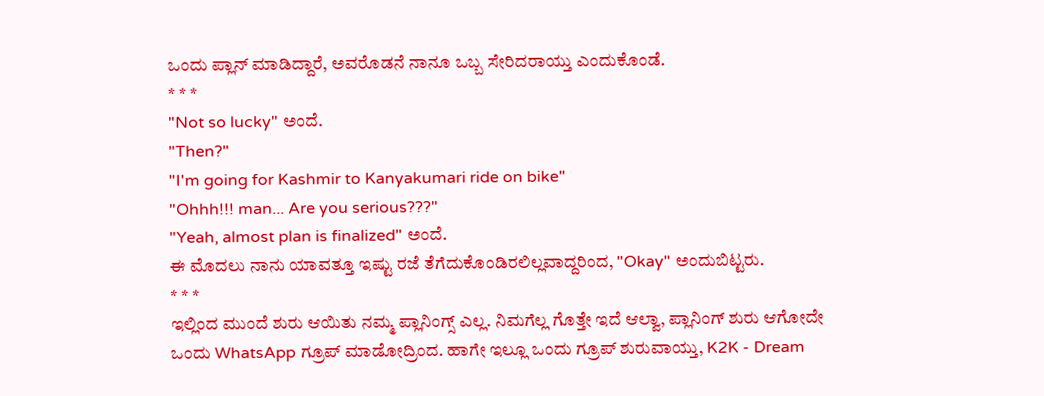ಒಂದು ಪ್ಲಾನ್ ಮಾಡಿದ್ದಾರೆ, ಅವರೊಡನೆ ನಾನೂ ಒಬ್ಬ ಸೇರಿದರಾಯ್ತು ಎಂದುಕೊಂಡೆ.
* * *
"Not so lucky" ಅಂದೆ.
"Then?"
"I'm going for Kashmir to Kanyakumari ride on bike"
"Ohhh!!! man... Are you serious???"
"Yeah, almost plan is finalized" ಅಂದೆ.
ಈ ಮೊದಲು ನಾನು ಯಾವತ್ತೂ ಇಷ್ಟು ರಜೆ ತೆಗೆದುಕೊಂಡಿರಲಿಲ್ಲವಾದ್ದರಿಂದ, "Okay" ಅಂದುಬಿಟ್ಟರು.
* * *
ಇಲ್ಲಿಂದ ಮುಂದೆ ಶುರು ಆಯಿತು ನಮ್ಮ ಪ್ಲಾನಿಂಗ್ಸ್ ಎಲ್ಲ. ನಿಮಗೆಲ್ಲ ಗೊತ್ತೇ ಇದೆ ಆಲ್ವಾ, ಪ್ಲಾನಿಂಗ್ ಶುರು ಆಗೋದೇ ಒಂದು WhatsApp ಗ್ರೂಪ್ ಮಾಡೋದ್ರಿಂದ. ಹಾಗೇ ಇಲ್ಲೂ ಒಂದು ಗ್ರೂಪ್ ಶುರುವಾಯ್ತು, K2K - Dream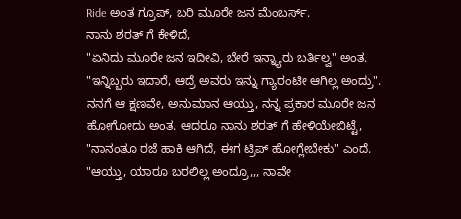Ride ಅಂತ ಗ್ರೂಪ್, ಬರಿ ಮೂರೇ ಜನ ಮೆಂಬರ್ಸ್.
ನಾನು ಶರತ್ ಗೆ ಕೇಳಿದೆ,
"ಏನಿದು ಮೂರೇ ಜನ ಇದೀವಿ, ಬೇರೆ ಇನ್ನ್ಯಾರು ಬರ್ತಿಲ್ವ" ಅಂತ.
"ಇನ್ನಿಬ್ಬರು ಇದಾರೆ, ಆದ್ರೆ ಅವರು ಇನ್ನು ಗ್ಯಾರಂಟೀ ಆಗಿಲ್ಲ ಅಂದ್ರು".
ನನಗೆ ಆ ಕ್ಷಣವೇ, ಅನುಮಾನ ಆಯ್ತು, ನನ್ನ ಪ್ರಕಾರ ಮೂರೇ ಜನ ಹೋಗೋದು ಅಂತ. ಆದರೂ ನಾನು ಶರತ್ ಗೆ ಹೇಳಿಯೇಬಿಟ್ಟೆ,
"ನಾನಂತೂ ರಜೆ ಹಾಕಿ ಆಗಿದೆ, ಈಗ ಟ್ರಿಪ್ ಹೋಗ್ಲೇಬೇಕು" ಎಂದೆ.
"ಆಯ್ತು, ಯಾರೂ ಬರಲಿಲ್ಲ ಅಂದ್ರೂ,,, ನಾವೇ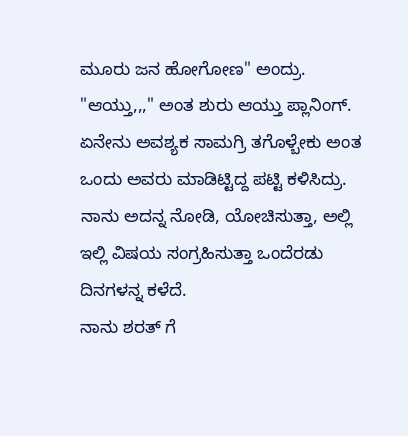ಮೂರು ಜನ ಹೋಗೋಣ" ಅಂದ್ರು.
"ಆಯ್ತು,,," ಅಂತ ಶುರು ಆಯ್ತು ಪ್ಲಾನಿಂಗ್.
ಏನೇನು ಅವಶ್ಯಕ ಸಾಮಗ್ರಿ ತಗೊಳ್ಬೇಕು ಅಂತ ಒಂದು ಅವರು ಮಾಡಿಟ್ಟಿದ್ದ ಪಟ್ಟಿ ಕಳಿಸಿದ್ರು. ನಾನು ಅದನ್ನ ನೋಡಿ, ಯೋಚಿಸುತ್ತಾ, ಅಲ್ಲಿ ಇಲ್ಲಿ ವಿಷಯ ಸಂಗ್ರಹಿಸುತ್ತಾ ಒಂದೆರಡು ದಿನಗಳನ್ನ ಕಳೆದೆ.
ನಾನು ಶರತ್ ಗೆ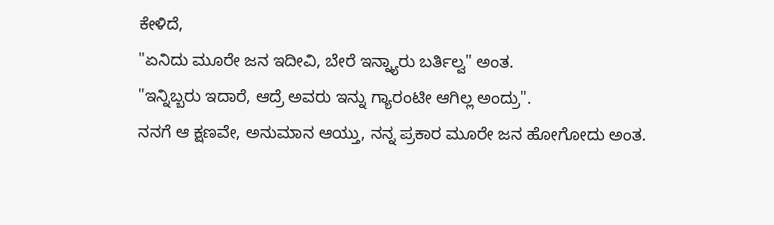ಕೇಳಿದೆ,
"ಏನಿದು ಮೂರೇ ಜನ ಇದೀವಿ, ಬೇರೆ ಇನ್ನ್ಯಾರು ಬರ್ತಿಲ್ವ" ಅಂತ.
"ಇನ್ನಿಬ್ಬರು ಇದಾರೆ, ಆದ್ರೆ ಅವರು ಇನ್ನು ಗ್ಯಾರಂಟೀ ಆಗಿಲ್ಲ ಅಂದ್ರು".
ನನಗೆ ಆ ಕ್ಷಣವೇ, ಅನುಮಾನ ಆಯ್ತು, ನನ್ನ ಪ್ರಕಾರ ಮೂರೇ ಜನ ಹೋಗೋದು ಅಂತ.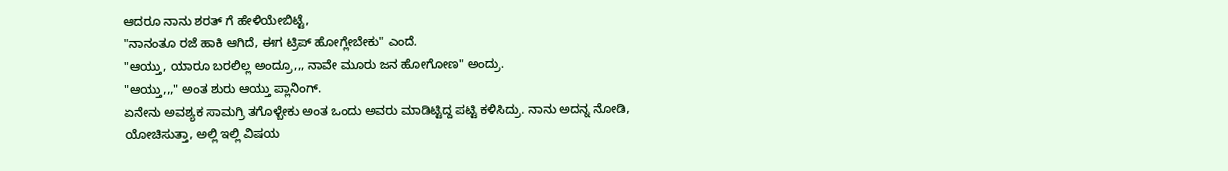ಆದರೂ ನಾನು ಶರತ್ ಗೆ ಹೇಳಿಯೇಬಿಟ್ಟೆ,
"ನಾನಂತೂ ರಜೆ ಹಾಕಿ ಆಗಿದೆ, ಈಗ ಟ್ರಿಪ್ ಹೋಗ್ಲೇಬೇಕು" ಎಂದೆ.
"ಆಯ್ತು, ಯಾರೂ ಬರಲಿಲ್ಲ ಅಂದ್ರೂ,,, ನಾವೇ ಮೂರು ಜನ ಹೋಗೋಣ" ಅಂದ್ರು.
"ಆಯ್ತು,,," ಅಂತ ಶುರು ಆಯ್ತು ಪ್ಲಾನಿಂಗ್.
ಏನೇನು ಅವಶ್ಯಕ ಸಾಮಗ್ರಿ ತಗೊಳ್ಬೇಕು ಅಂತ ಒಂದು ಅವರು ಮಾಡಿಟ್ಟಿದ್ದ ಪಟ್ಟಿ ಕಳಿಸಿದ್ರು. ನಾನು ಅದನ್ನ ನೋಡಿ, ಯೋಚಿಸುತ್ತಾ, ಅಲ್ಲಿ ಇಲ್ಲಿ ವಿಷಯ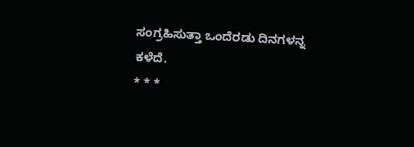ಸಂಗ್ರಹಿಸುತ್ತಾ ಒಂದೆರಡು ದಿನಗಳನ್ನ ಕಳೆದೆ.
* * *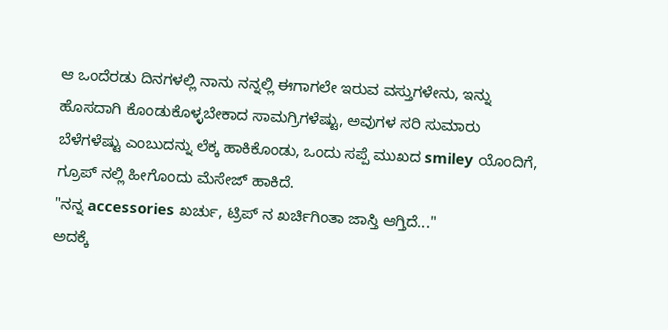ಆ ಒಂದೆರಡು ದಿನಗಳಲ್ಲಿ ನಾನು ನನ್ನಲ್ಲಿ ಈಗಾಗಲೇ ಇರುವ ವಸ್ತುಗಳೇನು, ಇನ್ನು ಹೊಸದಾಗಿ ಕೊಂಡುಕೊಳ್ಳಬೇಕಾದ ಸಾಮಗ್ರಿಗಳೆಷ್ಟು, ಅವುಗಳ ಸರಿ ಸುಮಾರು ಬೆಳೆಗಳೆಷ್ಟು ಎಂಬುದನ್ನು ಲೆಕ್ಕ ಹಾಕಿಕೊಂಡು, ಒಂದು ಸಪ್ಪೆ ಮುಖದ smiley ಯೊಂದಿಗೆ, ಗ್ರೂಪ್ ನಲ್ಲಿ ಹೀಗೊಂದು ಮೆಸೇಜ್ ಹಾಕಿದೆ.
"ನನ್ನ accessories ಖರ್ಚು, ಟ್ರಿಪ್ ನ ಖರ್ಚಿಗಿಂತಾ ಜಾಸ್ತಿ ಆಗ್ತಿದೆ..."
ಅದಕ್ಕೆ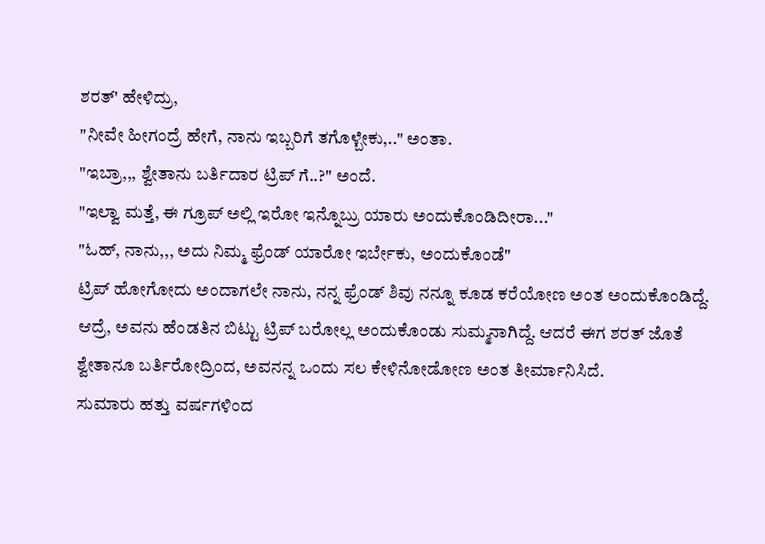ಶರತ್' ಹೇಳಿದ್ರು,
"ನೀವೇ ಹೀಗಂದ್ರೆ ಹೇಗೆ, ನಾನು ಇಬ್ಬರಿಗೆ ತಗೊಳ್ಬೇಕು,.." ಅಂತಾ.
"ಇಬ್ರಾ,,, ಶ್ವೇತಾನು ಬರ್ತಿದಾರ ಟ್ರಿಪ್ ಗೆ..?" ಅಂದೆ.
"ಇಲ್ವಾ ಮತ್ತೆ, ಈ ಗ್ರೂಪ್ ಅಲ್ಲಿ ಇರೋ ಇನ್ನೊಬ್ರು ಯಾರು ಅಂದುಕೊಂಡಿದೀರಾ..."
"ಓಹ್, ನಾನು,,, ಅದು ನಿಮ್ಮ ಫ್ರೆಂಡ್ ಯಾರೋ ಇರ್ಬೇಕು, ಅಂದುಕೊಂಡೆ"
ಟ್ರಿಪ್ ಹೋಗೋದು ಅಂದಾಗಲೇ ನಾನು, ನನ್ನ ಫ್ರೆಂಡ್ ಶಿವು ನನ್ನೂ ಕೂಡ ಕರೆಯೋಣ ಅಂತ ಅಂದುಕೊಂಡಿದ್ದೆ. ಆದ್ರೆ, ಅವನು ಹೆಂಡತಿನ ಬಿಟ್ಟು ಟ್ರಿಪ್ ಬರೋಲ್ಲ ಅಂದುಕೊಂಡು ಸುಮ್ಮನಾಗಿದ್ದೆ. ಆದರೆ ಈಗ ಶರತ್ ಜೊತೆ ಶ್ವೇತಾನೂ ಬರ್ತಿರೋದ್ರಿಂದ, ಅವನನ್ನ ಒಂದು ಸಲ ಕೇಳಿನೋಡೋಣ ಅಂತ ತೀರ್ಮಾನಿಸಿದೆ.
ಸುಮಾರು ಹತ್ತು ವರ್ಷಗಳಿಂದ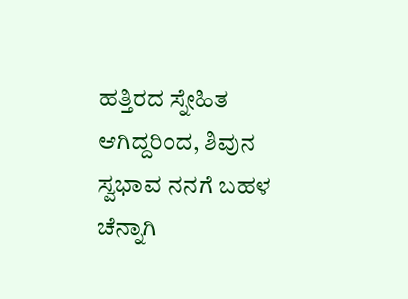ಹತ್ತಿರದ ಸ್ನೇಹಿತ ಆಗಿದ್ದರಿಂದ, ಶಿವುನ ಸ್ವಭಾವ ನನಗೆ ಬಹಳ ಚೆನ್ನಾಗಿ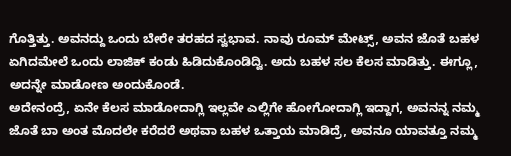ಗೊತ್ತಿತ್ತು. ಅವನದ್ದು ಒಂದು ಬೇರೇ ತರಹದ ಸ್ವಭಾವ. ನಾವು ರೂಮ್ ಮೇಟ್ಸ್, ಅವನ ಜೊತೆ ಬಹಳ ಏಗಿದಮೇಲೆ ಒಂದು ಲಾಜಿಕ್ ಕಂಡು ಹಿಡಿದುಕೊಂಡಿದ್ವಿ. ಅದು ಬಹಳ ಸಲ ಕೆಲಸ ಮಾಡಿತ್ತು. ಈಗ್ಲೂ, ಅದನ್ನೇ ಮಾಡೋಣ ಅಂದುಕೊಂಡೆ.
ಅದೇನಂದ್ರೆ, ಏನೇ ಕೆಲಸ ಮಾಡೋದಾಗ್ಲಿ ಇಲ್ಲವೇ ಎಲ್ಲಿಗೇ ಹೋಗೋದಾಗ್ಲಿ ಇದ್ದಾಗ, ಅವನನ್ನ ನಮ್ಮ ಜೊತೆ ಬಾ ಅಂತ ಮೊದಲೇ ಕರೆದರೆ ಅಥವಾ ಬಹಳ ಒತ್ತಾಯ ಮಾಡಿದ್ರೆ, ಅವನೂ ಯಾವತ್ತೂ ನಮ್ಮ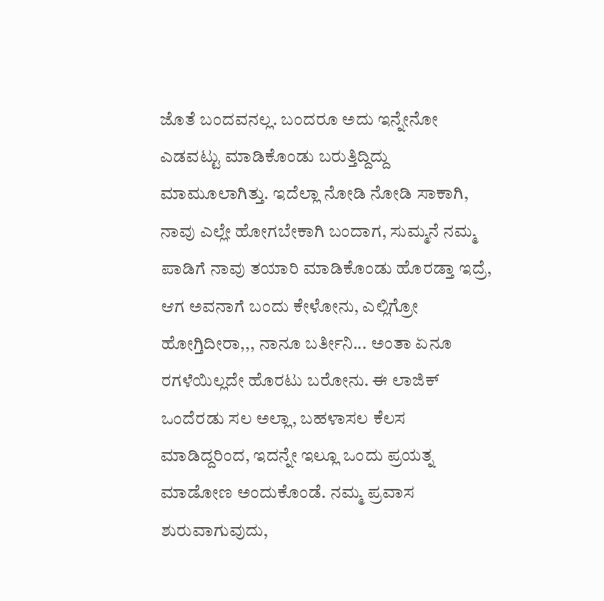ಜೊತೆ ಬಂದವನಲ್ಲ. ಬಂದರೂ ಅದು ಇನ್ನೇನೋ ಎಡವಟ್ಟು ಮಾಡಿಕೊಂಡು ಬರುತ್ತಿದ್ದಿದ್ದು ಮಾಮೂಲಾಗಿತ್ತು. ಇದೆಲ್ಲಾ ನೋಡಿ ನೋಡಿ ಸಾಕಾಗಿ, ನಾವು ಎಲ್ಲೇ ಹೋಗಬೇಕಾಗಿ ಬಂದಾಗ, ಸುಮ್ಮನೆ ನಮ್ಮ ಪಾಡಿಗೆ ನಾವು ತಯಾರಿ ಮಾಡಿಕೊಂಡು ಹೊರಡ್ತಾ ಇದ್ರೆ, ಆಗ ಅವನಾಗೆ ಬಂದು ಕೇಳೋನು, ಎಲ್ಲಿಗ್ರೋ ಹೋಗ್ತಿದೀರಾ,,, ನಾನೂ ಬರ್ತೀನಿ... ಅಂತಾ ಏನೂ ರಗಳೆಯಿಲ್ಲದೇ ಹೊರಟು ಬರೋನು. ಈ ಲಾಜಿಕ್ ಒಂದೆರಡು ಸಲ ಅಲ್ಲಾ, ಬಹಳಾಸಲ ಕೆಲಸ ಮಾಡಿದ್ದರಿಂದ, ಇದನ್ನೇ ಇಲ್ಲೂ ಒಂದು ಪ್ರಯತ್ನ ಮಾಡೋಣ ಅಂದುಕೊಂಡೆ. ನಮ್ಮ ಪ್ರವಾಸ ಶುರುವಾಗುವುದು,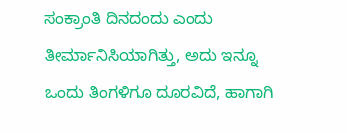ಸಂಕ್ರಾಂತಿ ದಿನದಂದು ಎಂದು ತೀರ್ಮಾನಿಸಿಯಾಗಿತ್ತು, ಅದು ಇನ್ನೂ ಒಂದು ತಿಂಗಳಿಗೂ ದೂರವಿದೆ, ಹಾಗಾಗಿ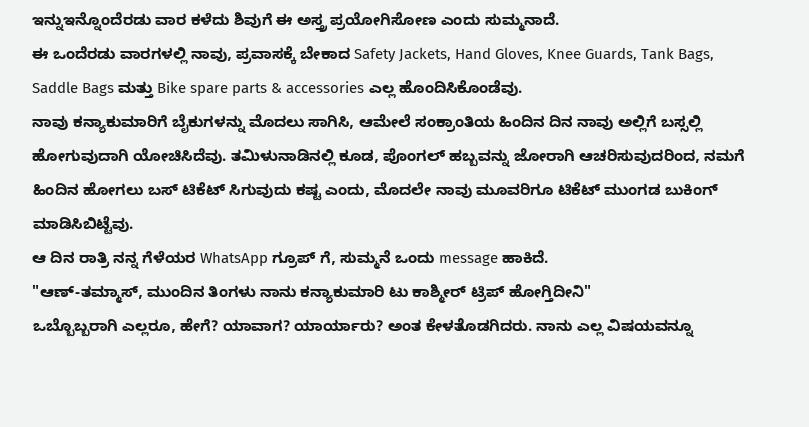ಇನ್ನುಇನ್ನೊಂದೆರಡು ವಾರ ಕಳೆದು ಶಿವುಗೆ ಈ ಅಸ್ತ್ರ ಪ್ರಯೋಗಿಸೋಣ ಎಂದು ಸುಮ್ಮನಾದೆ.
ಈ ಒಂದೆರಡು ವಾರಗಳಲ್ಲಿ ನಾವು, ಪ್ರವಾಸಕ್ಕೆ ಬೇಕಾದ Safety Jackets, Hand Gloves, Knee Guards, Tank Bags, Saddle Bags ಮತ್ತು Bike spare parts & accessories ಎಲ್ಲ ಹೊಂದಿಸಿಕೊಂಡೆವು.
ನಾವು ಕನ್ಯಾಕುಮಾರಿಗೆ ಬೈಕುಗಳನ್ನು ಮೊದಲು ಸಾಗಿಸಿ, ಆಮೇಲೆ ಸಂಕ್ರಾಂತಿಯ ಹಿಂದಿನ ದಿನ ನಾವು ಅಲ್ಲಿಗೆ ಬಸ್ಸಲ್ಲಿ ಹೋಗುವುದಾಗಿ ಯೋಚಿಸಿದೆವು. ತಮಿಳುನಾಡಿನಲ್ಲಿ ಕೂಡ, ಪೊಂಗಲ್ ಹಬ್ಬವನ್ನು ಜೋರಾಗಿ ಆಚರಿಸುವುದರಿಂದ, ನಮಗೆ ಹಿಂದಿನ ಹೋಗಲು ಬಸ್ ಟಿಕೆಟ್ ಸಿಗುವುದು ಕಷ್ಟ ಎಂದು, ಮೊದಲೇ ನಾವು ಮೂವರಿಗೂ ಟಿಕೆಟ್ ಮುಂಗಡ ಬುಕಿಂಗ್ ಮಾಡಿಸಿಬಿಟ್ಟೆವು.
ಆ ದಿನ ರಾತ್ರಿ ನನ್ನ ಗೆಳೆಯರ WhatsApp ಗ್ರೂಪ್ ಗೆ, ಸುಮ್ಮನೆ ಒಂದು message ಹಾಕಿದೆ.
"ಆಣ್-ತಮ್ಮಾಸ್, ಮುಂದಿನ ತಿಂಗಳು ನಾನು ಕನ್ಯಾಕುಮಾರಿ ಟು ಕಾಶ್ಮೀರ್ ಟ್ರಿಪ್ ಹೋಗ್ತಿದೀನಿ"
ಒಬ್ಬೊಬ್ಬರಾಗಿ ಎಲ್ಲರೂ, ಹೇಗೆ? ಯಾವಾಗ? ಯಾರ್ಯಾರು? ಅಂತ ಕೇಳತೊಡಗಿದರು. ನಾನು ಎಲ್ಲ ವಿಷಯವನ್ನೂ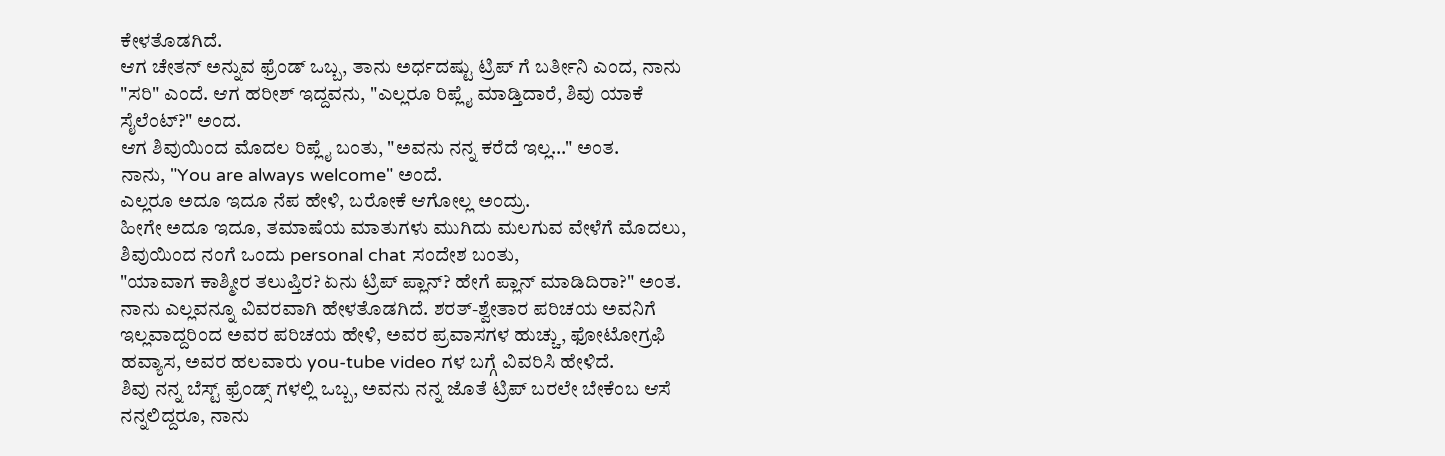ಕೇಳತೊಡಗಿದೆ.
ಆಗ ಚೇತನ್ ಅನ್ನುವ ಫ್ರೆಂಡ್ ಒಬ್ಬ, ತಾನು ಅರ್ಧದಷ್ಟು ಟ್ರಿಪ್ ಗೆ ಬರ್ತೀನಿ ಎಂದ, ನಾನು "ಸರಿ" ಎಂದೆ. ಆಗ ಹರೀಶ್ ಇದ್ದವನು, "ಎಲ್ಲರೂ ರಿಪ್ಲೈ ಮಾಡ್ತಿದಾರೆ, ಶಿವು ಯಾಕೆ ಸೈಲೆಂಟ್?" ಅಂದ.
ಆಗ ಶಿವುಯಿಂದ ಮೊದಲ ರಿಪ್ಲೈ ಬಂತು, "ಅವನು ನನ್ನ ಕರೆದೆ ಇಲ್ಲ..." ಅಂತ.
ನಾನು, "You are always welcome" ಅಂದೆ.
ಎಲ್ಲರೂ ಅದೂ ಇದೂ ನೆಪ ಹೇಳಿ, ಬರೋಕೆ ಆಗೋಲ್ಲ ಅಂದ್ರು.
ಹೀಗೇ ಅದೂ ಇದೂ, ತಮಾಷೆಯ ಮಾತುಗಳು ಮುಗಿದು ಮಲಗುವ ವೇಳೆಗೆ ಮೊದಲು, ಶಿವುಯಿಂದ ನಂಗೆ ಒಂದು personal chat ಸಂದೇಶ ಬಂತು,
"ಯಾವಾಗ ಕಾಶ್ಮೀರ ತಲುಪ್ತಿರ? ಏನು ಟ್ರಿಪ್ ಪ್ಲಾನ್? ಹೇಗೆ ಪ್ಲಾನ್ ಮಾಡಿದಿರಾ?" ಅಂತ.
ನಾನು ಎಲ್ಲವನ್ನೂ ವಿವರವಾಗಿ ಹೇಳತೊಡಗಿದೆ. ಶರತ್-ಶ್ವೇತಾರ ಪರಿಚಯ ಅವನಿಗೆ ಇಲ್ಲವಾದ್ದರಿಂದ ಅವರ ಪರಿಚಯ ಹೇಳಿ, ಅವರ ಪ್ರವಾಸಗಳ ಹುಚ್ಚು, ಫೋಟೋಗ್ರಫಿ ಹವ್ಯಾಸ, ಅವರ ಹಲವಾರು you-tube video ಗಳ ಬಗ್ಗೆ ವಿವರಿಸಿ ಹೇಳಿದೆ.
ಶಿವು ನನ್ನ ಬೆಸ್ಟ್ ಫ್ರೆಂಡ್ಸ್ ಗಳಲ್ಲಿ ಒಬ್ಬ, ಅವನು ನನ್ನ ಜೊತೆ ಟ್ರಿಪ್ ಬರಲೇ ಬೇಕೆಂಬ ಆಸೆ ನನ್ನಲಿದ್ದರೂ, ನಾನು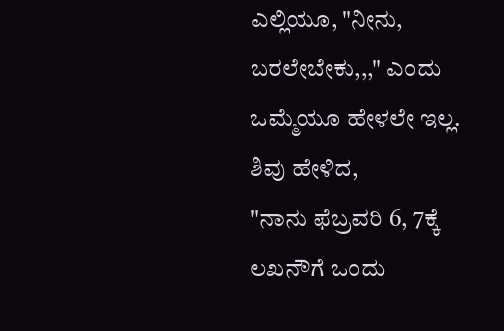ಎಲ್ಲಿಯೂ, "ನೀನು, ಬರಲೇಬೇಕು,,," ಎಂದು ಒಮ್ಮೆಯೂ ಹೇಳಲೇ ಇಲ್ಲ.
ಶಿವು ಹೇಳಿದ,
"ನಾನು ಫೆಬ್ರವರಿ 6, 7ಕ್ಕೆ ಲಖನೌಗೆ ಒಂದು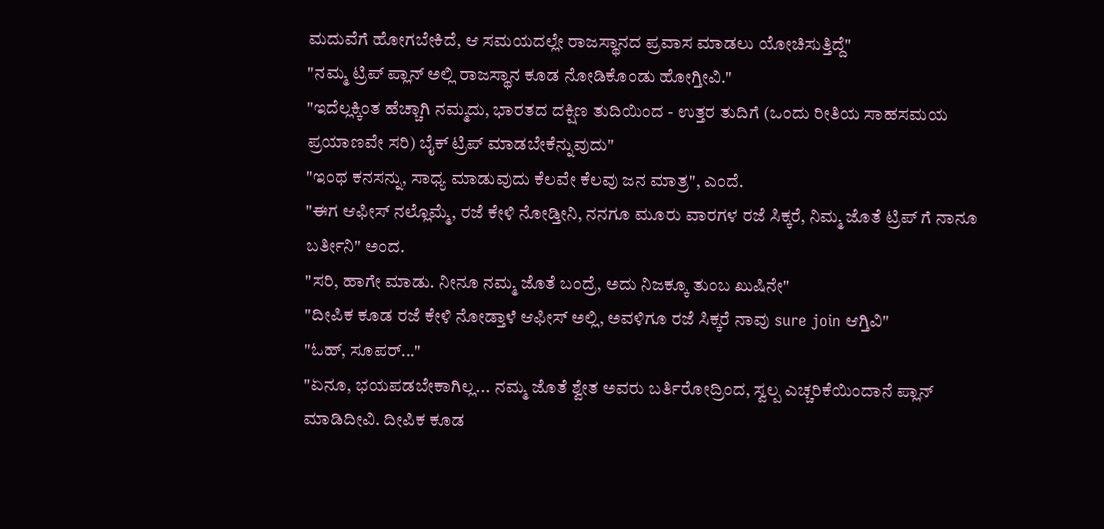ಮದುವೆಗೆ ಹೋಗಬೇಕಿದೆ, ಆ ಸಮಯದಲ್ಲೇ ರಾಜಸ್ಥಾನದ ಪ್ರವಾಸ ಮಾಡಲು ಯೋಚಿಸುತ್ತಿದ್ದೆ"
"ನಮ್ಮ ಟ್ರಿಪ್ ಪ್ಲಾನ್ ಅಲ್ಲಿ ರಾಜಸ್ಥಾನ ಕೂಡ ನೋಡಿಕೊಂಡು ಹೋಗ್ತೀವಿ."
"ಇದೆಲ್ಲಕ್ಕಿಂತ ಹೆಚ್ಚಾಗಿ ನಮ್ಮದು, ಭಾರತದ ದಕ್ಷಿಣ ತುದಿಯಿಂದ - ಉತ್ತರ ತುದಿಗೆ (ಒಂದು ರೀತಿಯ ಸಾಹಸಮಯ ಪ್ರಯಾಣವೇ ಸರಿ) ಬೈಕ್ ಟ್ರಿಪ್ ಮಾಡಬೇಕೆನ್ನುವುದು"
"ಇಂಥ ಕನಸನ್ನು, ಸಾಧ್ಯ ಮಾಡುವುದು ಕೆಲವೇ ಕೆಲವು ಜನ ಮಾತ್ರ", ಎಂದೆ.
"ಈಗ ಆಫೀಸ್ ನಲ್ಲೊಮ್ಮೆ, ರಜೆ ಕೇಳಿ ನೋಡ್ತೀನಿ, ನನಗೂ ಮೂರು ವಾರಗಳ ರಜೆ ಸಿಕ್ಕರೆ, ನಿಮ್ಮ ಜೊತೆ ಟ್ರಿಪ್ ಗೆ ನಾನೂ ಬರ್ತೀನಿ" ಅಂದ.
"ಸರಿ, ಹಾಗೇ ಮಾಡು. ನೀನೂ ನಮ್ಮ ಜೊತೆ ಬಂದ್ರೆ, ಅದು ನಿಜಕ್ಕೂ ತುಂಬ ಖುಷಿನೇ"
"ದೀಪಿಕ ಕೂಡ ರಜೆ ಕೇಳಿ ನೋಡ್ತಾಳೆ ಆಫೀಸ್ ಅಲ್ಲಿ, ಅವಳಿಗೂ ರಜೆ ಸಿಕ್ಕರೆ ನಾವು sure join ಆಗ್ತಿವಿ"
"ಓಹ್, ಸೂಪರ್..."
"ಏನೂ, ಭಯಪಡಬೇಕಾಗಿಲ್ಲ... ನಮ್ಮ ಜೊತೆ ಶ್ವೇತ ಅವರು ಬರ್ತಿರೋದ್ರಿಂದ, ಸ್ವಲ್ಪ ಎಚ್ಚರಿಕೆಯಿಂದಾನೆ ಪ್ಲಾನ್ ಮಾಡಿದೀವಿ. ದೀಪಿಕ ಕೂಡ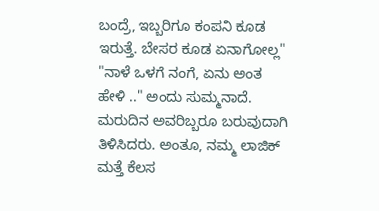ಬಂದ್ರೆ, ಇಬ್ಬರಿಗೂ ಕಂಪನಿ ಕೂಡ ಇರುತ್ತೆ. ಬೇಸರ ಕೂಡ ಏನಾಗೋಲ್ಲ"
"ನಾಳೆ ಒಳಗೆ ನಂಗೆ, ಏನು ಅಂತ ಹೇಳಿ .." ಅಂದು ಸುಮ್ಮನಾದೆ.
ಮರುದಿನ ಅವರಿಬ್ಬರೂ ಬರುವುದಾಗಿ ತಿಳಿಸಿದರು. ಅಂತೂ, ನಮ್ಮ ಲಾಜಿಕ್ ಮತ್ತೆ ಕೆಲಸ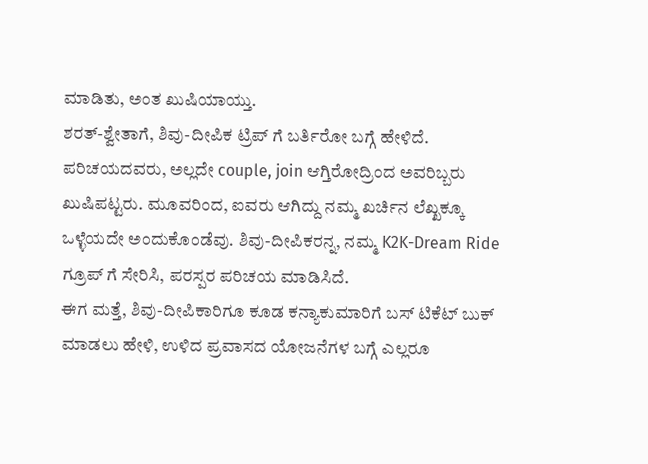ಮಾಡಿತು, ಅಂತ ಖುಷಿಯಾಯ್ತು.
ಶರತ್-ಶ್ವೇತಾಗೆ, ಶಿವು-ದೀಪಿಕ ಟ್ರಿಪ್ ಗೆ ಬರ್ತಿರೋ ಬಗ್ಗೆ ಹೇಳಿದೆ. ಪರಿಚಯದವರು, ಅಲ್ಲದೇ couple, join ಆಗ್ತಿರೋದ್ರಿಂದ ಅವರಿಬ್ಬರು ಖುಷಿಪಟ್ಟರು. ಮೂವರಿಂದ, ಐವರು ಆಗಿದ್ದು ನಮ್ಮ ಖರ್ಚಿನ ಲೆಖ್ಖಕ್ಕೂ ಒಳ್ಳೆಯದೇ ಅಂದುಕೊಂಡೆವು. ಶಿವು-ದೀಪಿಕರನ್ನ, ನಮ್ಮ K2K-Dream Ride ಗ್ರೂಪ್ ಗೆ ಸೇರಿಸಿ, ಪರಸ್ಪರ ಪರಿಚಯ ಮಾಡಿಸಿದೆ.
ಈಗ ಮತ್ತೆ, ಶಿವು-ದೀಪಿಕಾರಿಗೂ ಕೂಡ ಕನ್ಯಾಕುಮಾರಿಗೆ ಬಸ್ ಟಿಕೆಟ್ ಬುಕ್ ಮಾಡಲು ಹೇಳಿ, ಉಳಿದ ಪ್ರವಾಸದ ಯೋಜನೆಗಳ ಬಗ್ಗೆ ಎಲ್ಲರೂ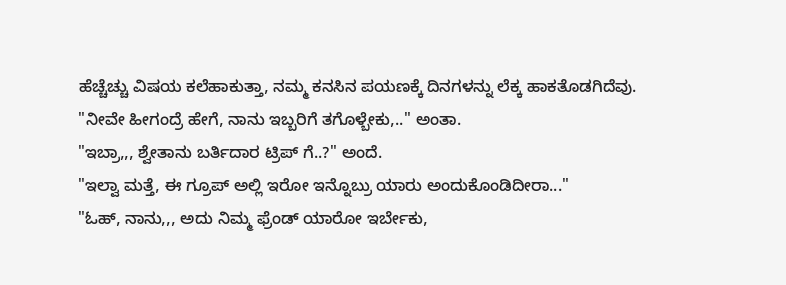ಹೆಚ್ಚೆಚ್ಚು ವಿಷಯ ಕಲೆಹಾಕುತ್ತಾ, ನಮ್ಮ ಕನಸಿನ ಪಯಣಕ್ಕೆ ದಿನಗಳನ್ನು ಲೆಕ್ಕ ಹಾಕತೊಡಗಿದೆವು.
"ನೀವೇ ಹೀಗಂದ್ರೆ ಹೇಗೆ, ನಾನು ಇಬ್ಬರಿಗೆ ತಗೊಳ್ಬೇಕು,.." ಅಂತಾ.
"ಇಬ್ರಾ,,, ಶ್ವೇತಾನು ಬರ್ತಿದಾರ ಟ್ರಿಪ್ ಗೆ..?" ಅಂದೆ.
"ಇಲ್ವಾ ಮತ್ತೆ, ಈ ಗ್ರೂಪ್ ಅಲ್ಲಿ ಇರೋ ಇನ್ನೊಬ್ರು ಯಾರು ಅಂದುಕೊಂಡಿದೀರಾ..."
"ಓಹ್, ನಾನು,,, ಅದು ನಿಮ್ಮ ಫ್ರೆಂಡ್ ಯಾರೋ ಇರ್ಬೇಕು,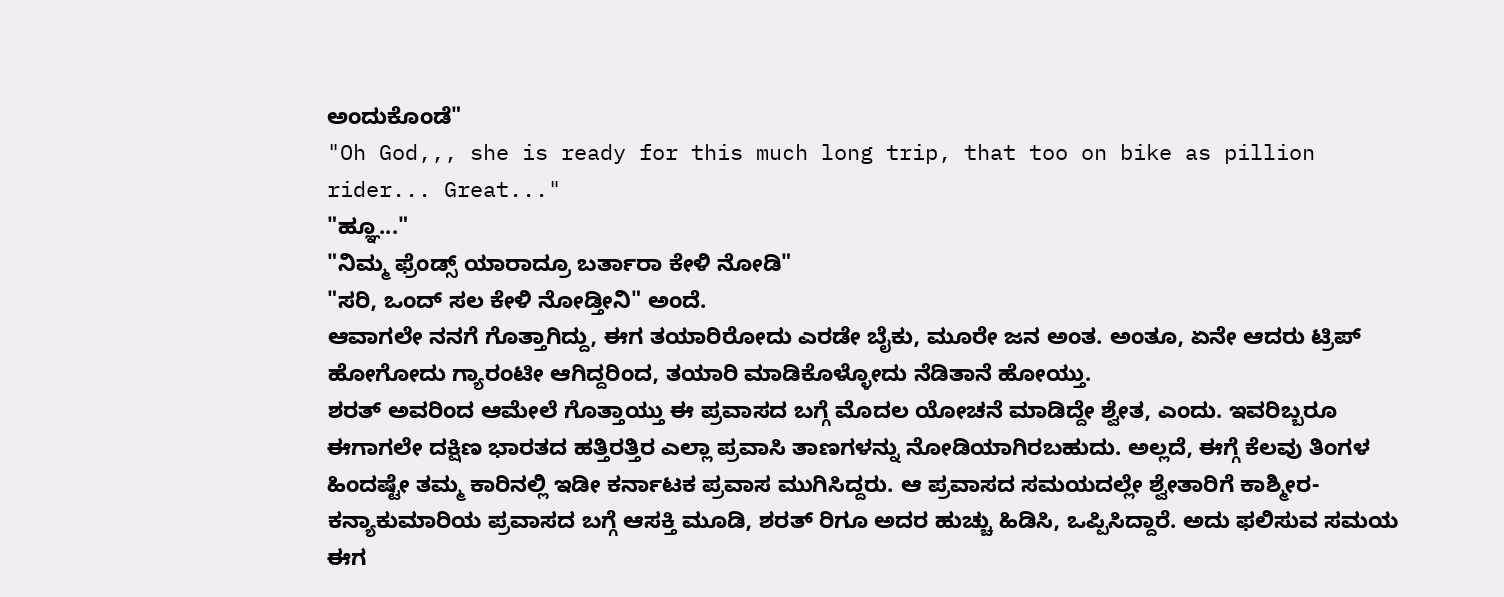ಅಂದುಕೊಂಡೆ"
"Oh God,,, she is ready for this much long trip, that too on bike as pillion rider... Great..."
"ಹ್ಞೂ..."
"ನಿಮ್ಮ ಫ್ರೆಂಡ್ಸ್ ಯಾರಾದ್ರೂ ಬರ್ತಾರಾ ಕೇಳಿ ನೋಡಿ"
"ಸರಿ, ಒಂದ್ ಸಲ ಕೇಳಿ ನೋಡ್ತೀನಿ" ಅಂದೆ.
ಆವಾಗಲೇ ನನಗೆ ಗೊತ್ತಾಗಿದ್ದು, ಈಗ ತಯಾರಿರೋದು ಎರಡೇ ಬೈಕು, ಮೂರೇ ಜನ ಅಂತ. ಅಂತೂ, ಏನೇ ಆದರು ಟ್ರಿಪ್ ಹೋಗೋದು ಗ್ಯಾರಂಟೀ ಆಗಿದ್ದರಿಂದ, ತಯಾರಿ ಮಾಡಿಕೊಳ್ಳೋದು ನೆಡಿತಾನೆ ಹೋಯ್ತು.
ಶರತ್ ಅವರಿಂದ ಆಮೇಲೆ ಗೊತ್ತಾಯ್ತು ಈ ಪ್ರವಾಸದ ಬಗ್ಗೆ ಮೊದಲ ಯೋಚನೆ ಮಾಡಿದ್ದೇ ಶ್ವೇತ, ಎಂದು. ಇವರಿಬ್ಬರೂ ಈಗಾಗಲೇ ದಕ್ಷಿಣ ಭಾರತದ ಹತ್ತಿರತ್ತಿರ ಎಲ್ಲಾ ಪ್ರವಾಸಿ ತಾಣಗಳನ್ನು ನೋಡಿಯಾಗಿರಬಹುದು. ಅಲ್ಲದೆ, ಈಗ್ಗೆ ಕೆಲವು ತಿಂಗಳ ಹಿಂದಷ್ಟೇ ತಮ್ಮ ಕಾರಿನಲ್ಲಿ ಇಡೀ ಕರ್ನಾಟಕ ಪ್ರವಾಸ ಮುಗಿಸಿದ್ದರು. ಆ ಪ್ರವಾಸದ ಸಮಯದಲ್ಲೇ ಶ್ವೇತಾರಿಗೆ ಕಾಶ್ಮೀರ-ಕನ್ಯಾಕುಮಾರಿಯ ಪ್ರವಾಸದ ಬಗ್ಗೆ ಆಸಕ್ತಿ ಮೂಡಿ, ಶರತ್ ರಿಗೂ ಅದರ ಹುಚ್ಚು ಹಿಡಿಸಿ, ಒಪ್ಪಿಸಿದ್ದಾರೆ. ಅದು ಫಲಿಸುವ ಸಮಯ ಈಗ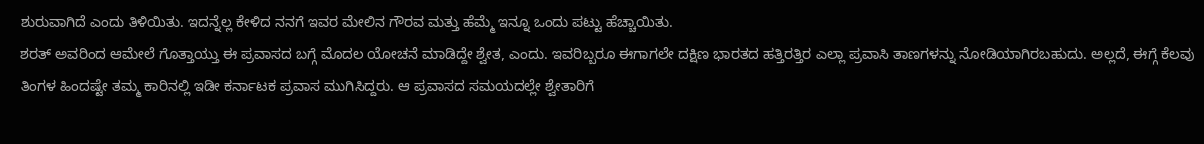ಶುರುವಾಗಿದೆ ಎಂದು ತಿಳಿಯಿತು. ಇದನ್ನೆಲ್ಲ ಕೇಳಿದ ನನಗೆ ಇವರ ಮೇಲಿನ ಗೌರವ ಮತ್ತು ಹೆಮ್ಮೆ ಇನ್ನೂ ಒಂದು ಪಟ್ಟು ಹೆಚ್ಚಾಯಿತು.
ಶರತ್ ಅವರಿಂದ ಆಮೇಲೆ ಗೊತ್ತಾಯ್ತು ಈ ಪ್ರವಾಸದ ಬಗ್ಗೆ ಮೊದಲ ಯೋಚನೆ ಮಾಡಿದ್ದೇ ಶ್ವೇತ, ಎಂದು. ಇವರಿಬ್ಬರೂ ಈಗಾಗಲೇ ದಕ್ಷಿಣ ಭಾರತದ ಹತ್ತಿರತ್ತಿರ ಎಲ್ಲಾ ಪ್ರವಾಸಿ ತಾಣಗಳನ್ನು ನೋಡಿಯಾಗಿರಬಹುದು. ಅಲ್ಲದೆ, ಈಗ್ಗೆ ಕೆಲವು ತಿಂಗಳ ಹಿಂದಷ್ಟೇ ತಮ್ಮ ಕಾರಿನಲ್ಲಿ ಇಡೀ ಕರ್ನಾಟಕ ಪ್ರವಾಸ ಮುಗಿಸಿದ್ದರು. ಆ ಪ್ರವಾಸದ ಸಮಯದಲ್ಲೇ ಶ್ವೇತಾರಿಗೆ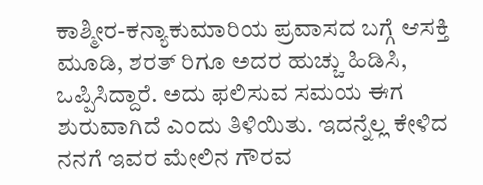ಕಾಶ್ಮೀರ-ಕನ್ಯಾಕುಮಾರಿಯ ಪ್ರವಾಸದ ಬಗ್ಗೆ ಆಸಕ್ತಿ ಮೂಡಿ, ಶರತ್ ರಿಗೂ ಅದರ ಹುಚ್ಚು ಹಿಡಿಸಿ, ಒಪ್ಪಿಸಿದ್ದಾರೆ. ಅದು ಫಲಿಸುವ ಸಮಯ ಈಗ ಶುರುವಾಗಿದೆ ಎಂದು ತಿಳಿಯಿತು. ಇದನ್ನೆಲ್ಲ ಕೇಳಿದ ನನಗೆ ಇವರ ಮೇಲಿನ ಗೌರವ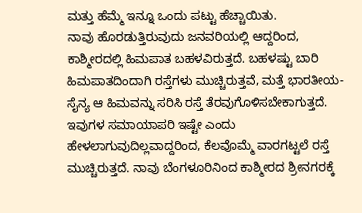ಮತ್ತು ಹೆಮ್ಮೆ ಇನ್ನೂ ಒಂದು ಪಟ್ಟು ಹೆಚ್ಚಾಯಿತು.
ನಾವು ಹೊರಡುತ್ತಿರುವುದು ಜನವರಿಯಲ್ಲಿ ಆದ್ದರಿಂದ, ಕಾಶ್ಮೀರದಲ್ಲಿ ಹಿಮಪಾತ ಬಹಳವಿರುತ್ತದೆ. ಬಹಳಷ್ಟು ಬಾರಿ ಹಿಮಪಾತದಿಂದಾಗಿ ರಸ್ತೆಗಳು ಮುಚ್ಚಿರುತ್ತವೆ, ಮತ್ತೆ ಭಾರತೀಯ-ಸೈನ್ಯ ಆ ಹಿಮವನ್ನು ಸರಿಸಿ ರಸ್ತೆ ತೆರವುಗೊಳಿಸಬೇಕಾಗುತ್ತದೆ. ಇವುಗಳ ಸಮಾಯಾಪರಿ ಇಷ್ಟೇ ಎಂದು ಹೇಳಲಾಗುವುದಿಲ್ಲವಾದ್ದರಿಂದ, ಕೆಲವೊಮ್ಮೆ ವಾರಗಟ್ಟಲೆ ರಸ್ತೆ ಮುಚ್ಚಿರುತ್ತದೆ. ನಾವು ಬೆಂಗಳೂರಿನಿಂದ ಕಾಶ್ಮೀರದ ಶ್ರೀನಗರಕ್ಕೆ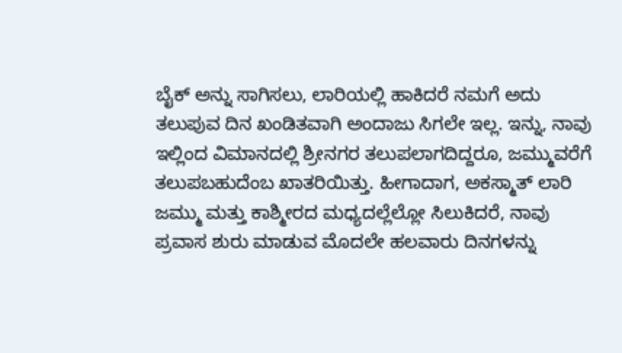ಬೈಕ್ ಅನ್ನು ಸಾಗಿಸಲು, ಲಾರಿಯಲ್ಲಿ ಹಾಕಿದರೆ ನಮಗೆ ಅದು ತಲುಪುವ ದಿನ ಖಂಡಿತವಾಗಿ ಅಂದಾಜು ಸಿಗಲೇ ಇಲ್ಲ. ಇನ್ನು, ನಾವು ಇಲ್ಲಿಂದ ವಿಮಾನದಲ್ಲಿ ಶ್ರೀನಗರ ತಲುಪಲಾಗದಿದ್ದರೂ, ಜಮ್ಮುವರೆಗೆ ತಲುಪಬಹುದೆಂಬ ಖಾತರಿಯಿತ್ತು. ಹೀಗಾದಾಗ, ಅಕಸ್ಮಾತ್ ಲಾರಿ ಜಮ್ಮು ಮತ್ತು ಕಾಶ್ಮೀರದ ಮಧ್ಯದಲ್ಲೆಲ್ಲೋ ಸಿಲುಕಿದರೆ, ನಾವು ಪ್ರವಾಸ ಶುರು ಮಾಡುವ ಮೊದಲೇ ಹಲವಾರು ದಿನಗಳನ್ನು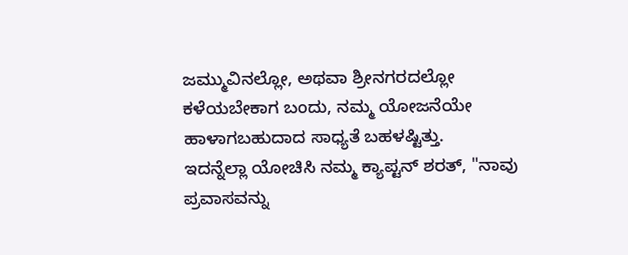ಜಮ್ಮುವಿನಲ್ಲೋ, ಅಥವಾ ಶ್ರೀನಗರದಲ್ಲೋ ಕಳೆಯಬೇಕಾಗ ಬಂದು, ನಮ್ಮ ಯೋಜನೆಯೇ ಹಾಳಾಗಬಹುದಾದ ಸಾಧ್ಯತೆ ಬಹಳಷ್ಟಿತ್ತು.
ಇದನ್ನೆಲ್ಲಾ ಯೋಚಿಸಿ ನಮ್ಮ ಕ್ಯಾಪ್ಟನ್ ಶರತ್, "ನಾವು ಪ್ರವಾಸವನ್ನು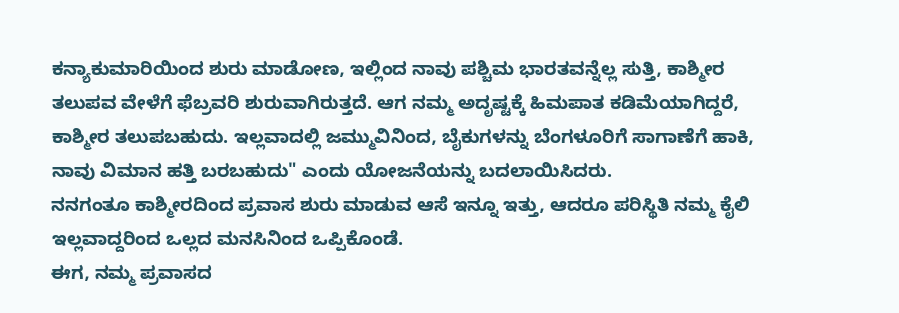ಕನ್ಯಾಕುಮಾರಿಯಿಂದ ಶುರು ಮಾಡೋಣ, ಇಲ್ಲಿಂದ ನಾವು ಪಶ್ಚಿಮ ಭಾರತವನ್ನೆಲ್ಲ ಸುತ್ತಿ, ಕಾಶ್ಮೀರ ತಲುಪವ ವೇಳೆಗೆ ಫೆಬ್ರವರಿ ಶುರುವಾಗಿರುತ್ತದೆ. ಆಗ ನಮ್ಮ ಅದೃಷ್ಟಕ್ಕೆ ಹಿಮಪಾತ ಕಡಿಮೆಯಾಗಿದ್ದರೆ, ಕಾಶ್ಮೀರ ತಲುಪಬಹುದು. ಇಲ್ಲವಾದಲ್ಲಿ ಜಮ್ಮುವಿನಿಂದ, ಬೈಕುಗಳನ್ನು ಬೆಂಗಳೂರಿಗೆ ಸಾಗಾಣೆಗೆ ಹಾಕಿ, ನಾವು ವಿಮಾನ ಹತ್ತಿ ಬರಬಹುದು" ಎಂದು ಯೋಜನೆಯನ್ನು ಬದಲಾಯಿಸಿದರು.
ನನಗಂತೂ ಕಾಶ್ಮೀರದಿಂದ ಪ್ರವಾಸ ಶುರು ಮಾಡುವ ಆಸೆ ಇನ್ನೂ ಇತ್ತು, ಆದರೂ ಪರಿಸ್ಥಿತಿ ನಮ್ಮ ಕೈಲಿ ಇಲ್ಲವಾದ್ದರಿಂದ ಒಲ್ಲದ ಮನಸಿನಿಂದ ಒಪ್ಪಿಕೊಂಡೆ.
ಈಗ, ನಮ್ಮ ಪ್ರವಾಸದ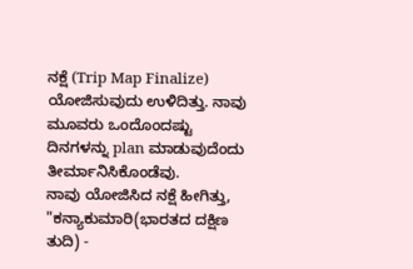ನಕ್ಷೆ (Trip Map Finalize) ಯೋಜಿಸುವುದು ಉಳಿದಿತ್ತು. ನಾವು ಮೂವರು ಒಂದೊಂದಷ್ಟು ದಿನಗಳನ್ನು plan ಮಾಡುವುದೆಂದು ತೀರ್ಮಾನಿಸಿಕೊಂಡೆವು.
ನಾವು ಯೋಜಿಸಿದ ನಕ್ಷೆ ಹೀಗಿತ್ತು,
"ಕನ್ಯಾಕುಮಾರಿ(ಭಾರತದ ದಕ್ಷಿಣ ತುದಿ) -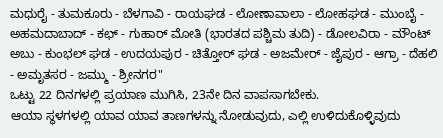ಮಧುರೈ - ತುಮಕೂರು - ಬೆಳಗಾವಿ - ರಾಯಘಡ - ಲೋಣಾವಾಲಾ - ಲೋಹಘಡ - ಮುಂಬೈ - ಅಹಮದಾಬಾದ್ - ಕಛ್ - ಗುಹಾರ್ ಮೋತಿ (ಭಾರತದ ಪಶ್ಚಿಮ ತುದಿ) - ಡೋಲವಿರಾ - ಮೌಂಟ್ ಅಬು - ಕುಂಭಲ್ ಘಡ - ಉದಯಪುರ - ಚಿತ್ತೋರ್ ಘಡ - ಅಜಮೇರ್ - ಜೈಪುರ - ಆಗ್ರಾ - ದೆಹಲಿ - ಅಮೃತಸರ - ಜಮ್ಮು - ಶ್ರೀನಗರ"
ಒಟ್ಟು 22 ದಿನಗಳಲ್ಲಿ ಪ್ರಯಾಣ ಮುಗಿಸಿ, 23ನೇ ದಿನ ವಾಪಸಾಗಬೇಕು.
ಆಯಾ ಸ್ಥಳಗಳಲ್ಲಿ ಯಾವ ಯಾವ ತಾಣಗಳನ್ನು ನೋಡುವುದು, ಎಲ್ಲಿ ಉಳಿದುಕೊಳ್ಳಿವುದು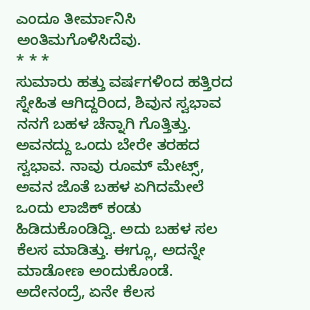ಎಂದೂ ತೀರ್ಮಾನಿಸಿ ಅಂತಿಮಗೊಳಿಸಿದೆವು.
* * *
ಸುಮಾರು ಹತ್ತು ವರ್ಷಗಳಿಂದ ಹತ್ತಿರದ ಸ್ನೇಹಿತ ಆಗಿದ್ದರಿಂದ, ಶಿವುನ ಸ್ವಭಾವ ನನಗೆ ಬಹಳ ಚೆನ್ನಾಗಿ ಗೊತ್ತಿತ್ತು. ಅವನದ್ದು ಒಂದು ಬೇರೇ ತರಹದ ಸ್ವಭಾವ. ನಾವು ರೂಮ್ ಮೇಟ್ಸ್, ಅವನ ಜೊತೆ ಬಹಳ ಏಗಿದಮೇಲೆ ಒಂದು ಲಾಜಿಕ್ ಕಂಡು ಹಿಡಿದುಕೊಂಡಿದ್ವಿ. ಅದು ಬಹಳ ಸಲ ಕೆಲಸ ಮಾಡಿತ್ತು. ಈಗ್ಲೂ, ಅದನ್ನೇ ಮಾಡೋಣ ಅಂದುಕೊಂಡೆ.
ಅದೇನಂದ್ರೆ, ಏನೇ ಕೆಲಸ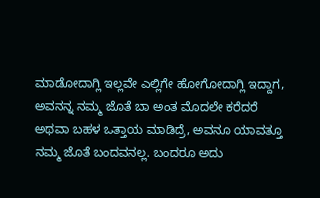ಮಾಡೋದಾಗ್ಲಿ ಇಲ್ಲವೇ ಎಲ್ಲಿಗೇ ಹೋಗೋದಾಗ್ಲಿ ಇದ್ದಾಗ, ಅವನನ್ನ ನಮ್ಮ ಜೊತೆ ಬಾ ಅಂತ ಮೊದಲೇ ಕರೆದರೆ ಅಥವಾ ಬಹಳ ಒತ್ತಾಯ ಮಾಡಿದ್ರೆ, ಅವನೂ ಯಾವತ್ತೂ ನಮ್ಮ ಜೊತೆ ಬಂದವನಲ್ಲ. ಬಂದರೂ ಅದು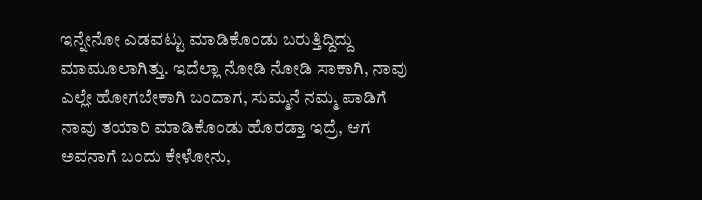ಇನ್ನೇನೋ ಎಡವಟ್ಟು ಮಾಡಿಕೊಂಡು ಬರುತ್ತಿದ್ದಿದ್ದು ಮಾಮೂಲಾಗಿತ್ತು. ಇದೆಲ್ಲಾ ನೋಡಿ ನೋಡಿ ಸಾಕಾಗಿ, ನಾವು ಎಲ್ಲೇ ಹೋಗಬೇಕಾಗಿ ಬಂದಾಗ, ಸುಮ್ಮನೆ ನಮ್ಮ ಪಾಡಿಗೆ ನಾವು ತಯಾರಿ ಮಾಡಿಕೊಂಡು ಹೊರಡ್ತಾ ಇದ್ರೆ, ಆಗ ಅವನಾಗೆ ಬಂದು ಕೇಳೋನು,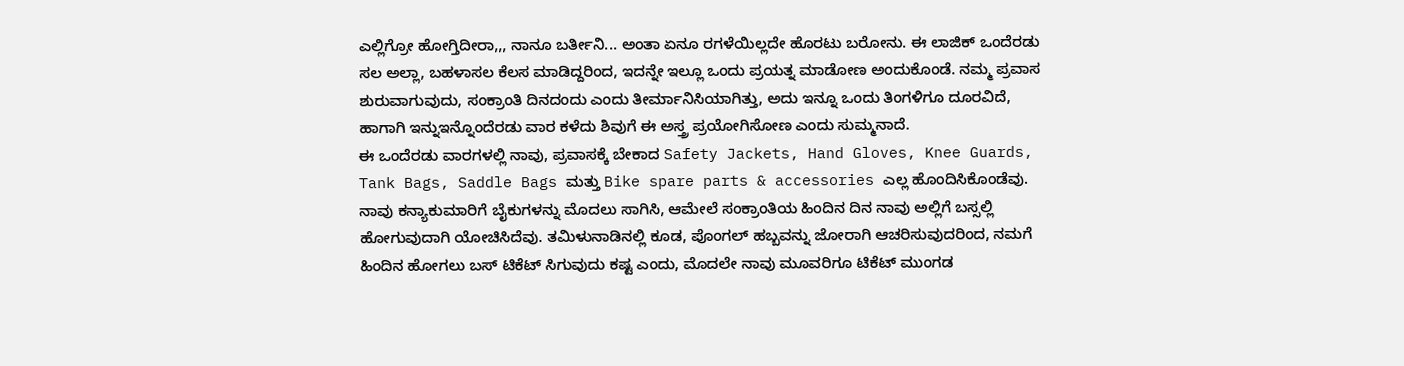ಎಲ್ಲಿಗ್ರೋ ಹೋಗ್ತಿದೀರಾ,,, ನಾನೂ ಬರ್ತೀನಿ... ಅಂತಾ ಏನೂ ರಗಳೆಯಿಲ್ಲದೇ ಹೊರಟು ಬರೋನು. ಈ ಲಾಜಿಕ್ ಒಂದೆರಡು ಸಲ ಅಲ್ಲಾ, ಬಹಳಾಸಲ ಕೆಲಸ ಮಾಡಿದ್ದರಿಂದ, ಇದನ್ನೇ ಇಲ್ಲೂ ಒಂದು ಪ್ರಯತ್ನ ಮಾಡೋಣ ಅಂದುಕೊಂಡೆ. ನಮ್ಮ ಪ್ರವಾಸ ಶುರುವಾಗುವುದು, ಸಂಕ್ರಾಂತಿ ದಿನದಂದು ಎಂದು ತೀರ್ಮಾನಿಸಿಯಾಗಿತ್ತು, ಅದು ಇನ್ನೂ ಒಂದು ತಿಂಗಳಿಗೂ ದೂರವಿದೆ, ಹಾಗಾಗಿ ಇನ್ನುಇನ್ನೊಂದೆರಡು ವಾರ ಕಳೆದು ಶಿವುಗೆ ಈ ಅಸ್ತ್ರ ಪ್ರಯೋಗಿಸೋಣ ಎಂದು ಸುಮ್ಮನಾದೆ.
ಈ ಒಂದೆರಡು ವಾರಗಳಲ್ಲಿ ನಾವು, ಪ್ರವಾಸಕ್ಕೆ ಬೇಕಾದ Safety Jackets, Hand Gloves, Knee Guards, Tank Bags, Saddle Bags ಮತ್ತು Bike spare parts & accessories ಎಲ್ಲ ಹೊಂದಿಸಿಕೊಂಡೆವು.
ನಾವು ಕನ್ಯಾಕುಮಾರಿಗೆ ಬೈಕುಗಳನ್ನು ಮೊದಲು ಸಾಗಿಸಿ, ಆಮೇಲೆ ಸಂಕ್ರಾಂತಿಯ ಹಿಂದಿನ ದಿನ ನಾವು ಅಲ್ಲಿಗೆ ಬಸ್ಸಲ್ಲಿ ಹೋಗುವುದಾಗಿ ಯೋಚಿಸಿದೆವು. ತಮಿಳುನಾಡಿನಲ್ಲಿ ಕೂಡ, ಪೊಂಗಲ್ ಹಬ್ಬವನ್ನು ಜೋರಾಗಿ ಆಚರಿಸುವುದರಿಂದ, ನಮಗೆ ಹಿಂದಿನ ಹೋಗಲು ಬಸ್ ಟಿಕೆಟ್ ಸಿಗುವುದು ಕಷ್ಟ ಎಂದು, ಮೊದಲೇ ನಾವು ಮೂವರಿಗೂ ಟಿಕೆಟ್ ಮುಂಗಡ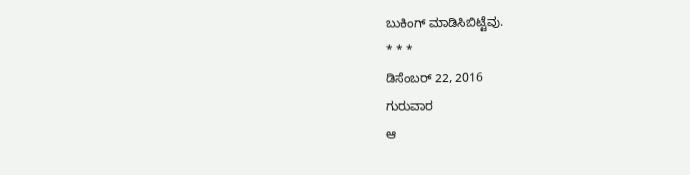ಬುಕಿಂಗ್ ಮಾಡಿಸಿಬಿಟ್ಟೆವು.
* * *
ಡಿಸೆಂಬರ್ 22, 2016
ಗುರುವಾರ
ಆ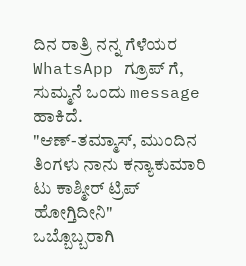ದಿನ ರಾತ್ರಿ ನನ್ನ ಗೆಳೆಯರ WhatsApp ಗ್ರೂಪ್ ಗೆ, ಸುಮ್ಮನೆ ಒಂದು message ಹಾಕಿದೆ.
"ಆಣ್-ತಮ್ಮಾಸ್, ಮುಂದಿನ ತಿಂಗಳು ನಾನು ಕನ್ಯಾಕುಮಾರಿ ಟು ಕಾಶ್ಮೀರ್ ಟ್ರಿಪ್ ಹೋಗ್ತಿದೀನಿ"
ಒಬ್ಬೊಬ್ಬರಾಗಿ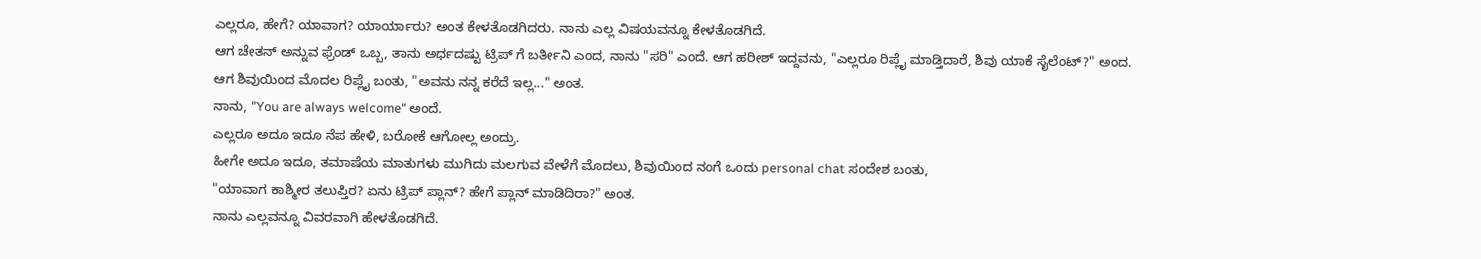ಎಲ್ಲರೂ, ಹೇಗೆ? ಯಾವಾಗ? ಯಾರ್ಯಾರು? ಅಂತ ಕೇಳತೊಡಗಿದರು. ನಾನು ಎಲ್ಲ ವಿಷಯವನ್ನೂ ಕೇಳತೊಡಗಿದೆ.
ಆಗ ಚೇತನ್ ಅನ್ನುವ ಫ್ರೆಂಡ್ ಒಬ್ಬ, ತಾನು ಅರ್ಧದಷ್ಟು ಟ್ರಿಪ್ ಗೆ ಬರ್ತೀನಿ ಎಂದ, ನಾನು "ಸರಿ" ಎಂದೆ. ಆಗ ಹರೀಶ್ ಇದ್ದವನು, "ಎಲ್ಲರೂ ರಿಪ್ಲೈ ಮಾಡ್ತಿದಾರೆ, ಶಿವು ಯಾಕೆ ಸೈಲೆಂಟ್?" ಅಂದ.
ಆಗ ಶಿವುಯಿಂದ ಮೊದಲ ರಿಪ್ಲೈ ಬಂತು, "ಅವನು ನನ್ನ ಕರೆದೆ ಇಲ್ಲ..." ಅಂತ.
ನಾನು, "You are always welcome" ಅಂದೆ.
ಎಲ್ಲರೂ ಅದೂ ಇದೂ ನೆಪ ಹೇಳಿ, ಬರೋಕೆ ಆಗೋಲ್ಲ ಅಂದ್ರು.
ಹೀಗೇ ಅದೂ ಇದೂ, ತಮಾಷೆಯ ಮಾತುಗಳು ಮುಗಿದು ಮಲಗುವ ವೇಳೆಗೆ ಮೊದಲು, ಶಿವುಯಿಂದ ನಂಗೆ ಒಂದು personal chat ಸಂದೇಶ ಬಂತು,
"ಯಾವಾಗ ಕಾಶ್ಮೀರ ತಲುಪ್ತಿರ? ಏನು ಟ್ರಿಪ್ ಪ್ಲಾನ್? ಹೇಗೆ ಪ್ಲಾನ್ ಮಾಡಿದಿರಾ?" ಅಂತ.
ನಾನು ಎಲ್ಲವನ್ನೂ ವಿವರವಾಗಿ ಹೇಳತೊಡಗಿದೆ.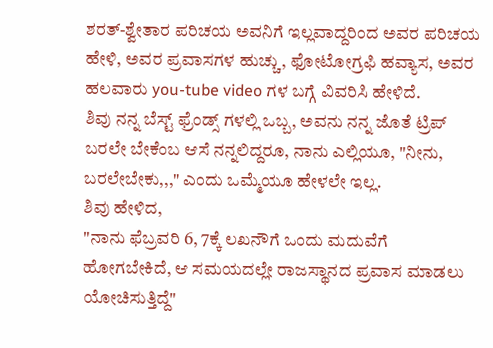ಶರತ್-ಶ್ವೇತಾರ ಪರಿಚಯ ಅವನಿಗೆ ಇಲ್ಲವಾದ್ದರಿಂದ ಅವರ ಪರಿಚಯ ಹೇಳಿ, ಅವರ ಪ್ರವಾಸಗಳ ಹುಚ್ಚು, ಫೋಟೋಗ್ರಫಿ ಹವ್ಯಾಸ, ಅವರ ಹಲವಾರು you-tube video ಗಳ ಬಗ್ಗೆ ವಿವರಿಸಿ ಹೇಳಿದೆ.
ಶಿವು ನನ್ನ ಬೆಸ್ಟ್ ಫ್ರೆಂಡ್ಸ್ ಗಳಲ್ಲಿ ಒಬ್ಬ, ಅವನು ನನ್ನ ಜೊತೆ ಟ್ರಿಪ್ ಬರಲೇ ಬೇಕೆಂಬ ಆಸೆ ನನ್ನಲಿದ್ದರೂ, ನಾನು ಎಲ್ಲಿಯೂ, "ನೀನು, ಬರಲೇಬೇಕು,,," ಎಂದು ಒಮ್ಮೆಯೂ ಹೇಳಲೇ ಇಲ್ಲ.
ಶಿವು ಹೇಳಿದ,
"ನಾನು ಫೆಬ್ರವರಿ 6, 7ಕ್ಕೆ ಲಖನೌಗೆ ಒಂದು ಮದುವೆಗೆ ಹೋಗಬೇಕಿದೆ, ಆ ಸಮಯದಲ್ಲೇ ರಾಜಸ್ಥಾನದ ಪ್ರವಾಸ ಮಾಡಲು ಯೋಚಿಸುತ್ತಿದ್ದೆ"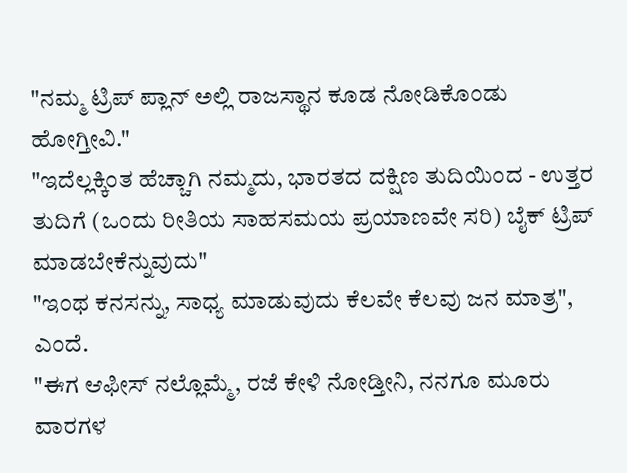"ನಮ್ಮ ಟ್ರಿಪ್ ಪ್ಲಾನ್ ಅಲ್ಲಿ ರಾಜಸ್ಥಾನ ಕೂಡ ನೋಡಿಕೊಂಡು ಹೋಗ್ತೀವಿ."
"ಇದೆಲ್ಲಕ್ಕಿಂತ ಹೆಚ್ಚಾಗಿ ನಮ್ಮದು, ಭಾರತದ ದಕ್ಷಿಣ ತುದಿಯಿಂದ - ಉತ್ತರ ತುದಿಗೆ (ಒಂದು ರೀತಿಯ ಸಾಹಸಮಯ ಪ್ರಯಾಣವೇ ಸರಿ) ಬೈಕ್ ಟ್ರಿಪ್ ಮಾಡಬೇಕೆನ್ನುವುದು"
"ಇಂಥ ಕನಸನ್ನು, ಸಾಧ್ಯ ಮಾಡುವುದು ಕೆಲವೇ ಕೆಲವು ಜನ ಮಾತ್ರ", ಎಂದೆ.
"ಈಗ ಆಫೀಸ್ ನಲ್ಲೊಮ್ಮೆ, ರಜೆ ಕೇಳಿ ನೋಡ್ತೀನಿ, ನನಗೂ ಮೂರು ವಾರಗಳ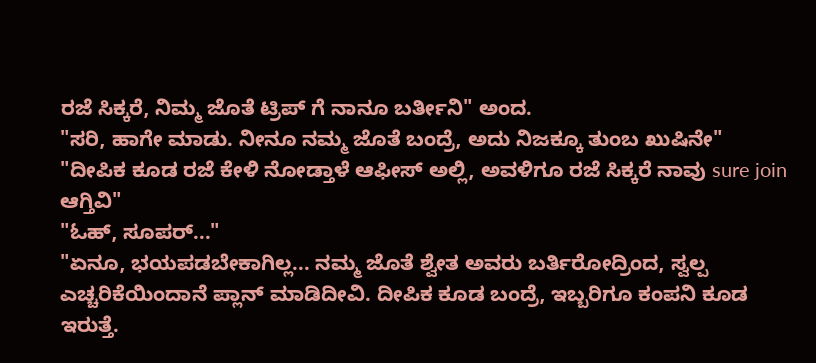ರಜೆ ಸಿಕ್ಕರೆ, ನಿಮ್ಮ ಜೊತೆ ಟ್ರಿಪ್ ಗೆ ನಾನೂ ಬರ್ತೀನಿ" ಅಂದ.
"ಸರಿ, ಹಾಗೇ ಮಾಡು. ನೀನೂ ನಮ್ಮ ಜೊತೆ ಬಂದ್ರೆ, ಅದು ನಿಜಕ್ಕೂ ತುಂಬ ಖುಷಿನೇ"
"ದೀಪಿಕ ಕೂಡ ರಜೆ ಕೇಳಿ ನೋಡ್ತಾಳೆ ಆಫೀಸ್ ಅಲ್ಲಿ, ಅವಳಿಗೂ ರಜೆ ಸಿಕ್ಕರೆ ನಾವು sure join ಆಗ್ತಿವಿ"
"ಓಹ್, ಸೂಪರ್..."
"ಏನೂ, ಭಯಪಡಬೇಕಾಗಿಲ್ಲ... ನಮ್ಮ ಜೊತೆ ಶ್ವೇತ ಅವರು ಬರ್ತಿರೋದ್ರಿಂದ, ಸ್ವಲ್ಪ ಎಚ್ಚರಿಕೆಯಿಂದಾನೆ ಪ್ಲಾನ್ ಮಾಡಿದೀವಿ. ದೀಪಿಕ ಕೂಡ ಬಂದ್ರೆ, ಇಬ್ಬರಿಗೂ ಕಂಪನಿ ಕೂಡ ಇರುತ್ತೆ.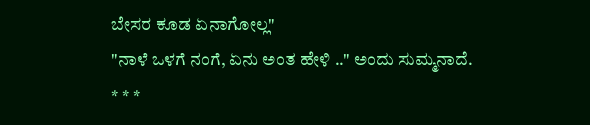ಬೇಸರ ಕೂಡ ಏನಾಗೋಲ್ಲ"
"ನಾಳೆ ಒಳಗೆ ನಂಗೆ, ಏನು ಅಂತ ಹೇಳಿ .." ಅಂದು ಸುಮ್ಮನಾದೆ.
* * *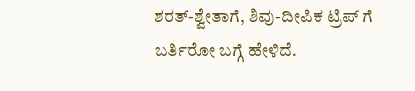ಶರತ್-ಶ್ವೇತಾಗೆ, ಶಿವು-ದೀಪಿಕ ಟ್ರಿಪ್ ಗೆ ಬರ್ತಿರೋ ಬಗ್ಗೆ ಹೇಳಿದೆ.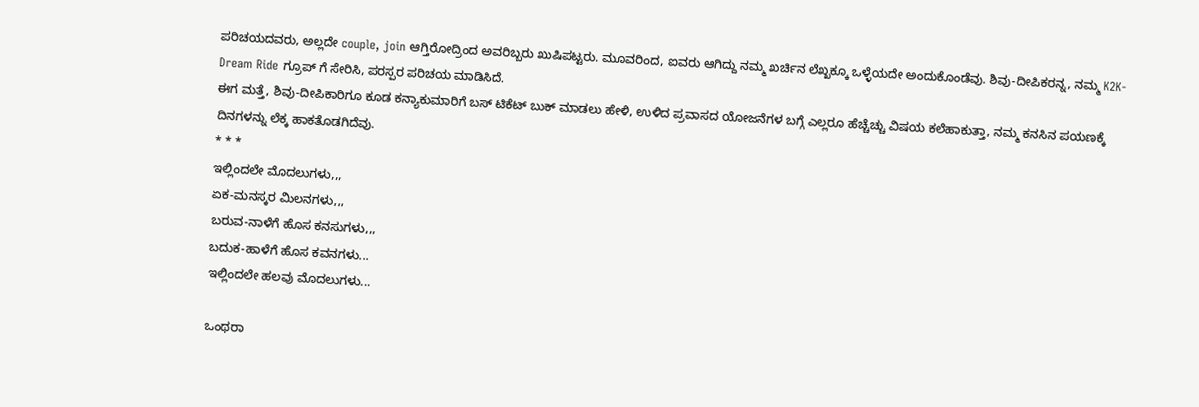ಪರಿಚಯದವರು, ಅಲ್ಲದೇ couple, join ಆಗ್ತಿರೋದ್ರಿಂದ ಅವರಿಬ್ಬರು ಖುಷಿಪಟ್ಟರು. ಮೂವರಿಂದ, ಐವರು ಆಗಿದ್ದು ನಮ್ಮ ಖರ್ಚಿನ ಲೆಖ್ಖಕ್ಕೂ ಒಳ್ಳೆಯದೇ ಅಂದುಕೊಂಡೆವು. ಶಿವು-ದೀಪಿಕರನ್ನ, ನಮ್ಮ K2K-Dream Ride ಗ್ರೂಪ್ ಗೆ ಸೇರಿಸಿ, ಪರಸ್ಪರ ಪರಿಚಯ ಮಾಡಿಸಿದೆ.
ಈಗ ಮತ್ತೆ, ಶಿವು-ದೀಪಿಕಾರಿಗೂ ಕೂಡ ಕನ್ಯಾಕುಮಾರಿಗೆ ಬಸ್ ಟಿಕೆಟ್ ಬುಕ್ ಮಾಡಲು ಹೇಳಿ, ಉಳಿದ ಪ್ರವಾಸದ ಯೋಜನೆಗಳ ಬಗ್ಗೆ ಎಲ್ಲರೂ ಹೆಚ್ಚೆಚ್ಚು ವಿಷಯ ಕಲೆಹಾಕುತ್ತಾ, ನಮ್ಮ ಕನಸಿನ ಪಯಣಕ್ಕೆ ದಿನಗಳನ್ನು ಲೆಕ್ಕ ಹಾಕತೊಡಗಿದೆವು.
* * *
ಇಲ್ಲಿಂದಲೇ ಮೊದಲುಗಳು,,,
ಏಕ-ಮನಸ್ಕರ ಮಿಲನಗಳು,,,
ಬರುವ-ನಾಳೆಗೆ ಹೊಸ ಕನಸುಗಳು,,,
ಬದುಕ-ಹಾಳೆಗೆ ಹೊಸ ಕವನಗಳು...
ಇಲ್ಲಿಂದಲೇ ಹಲವು ಮೊದಲುಗಳು...

ಒಂಥರಾ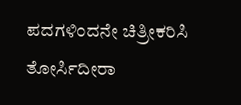ಪದಗಳಿಂದನೇ ಚಿತ್ರೀಕರಿಸಿ ತೋರ್ಸಿದೀರಾ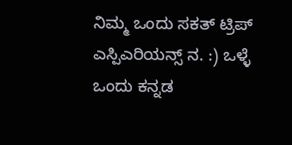ನಿಮ್ಮ ಒಂದು ಸಕತ್ ಟ್ರಿಪ್ ಎಸ್ಪಿಎರಿಯನ್ಸ್ ನ. :) ಒಳ್ಳೆ ಒಂದು ಕನ್ನಡ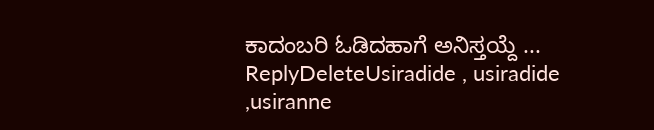ಕಾದಂಬರಿ ಓಡಿದಹಾಗೆ ಅನಿಸ್ತಯ್ದೆ ...
ReplyDeleteUsiradide , usiradide ,usiranne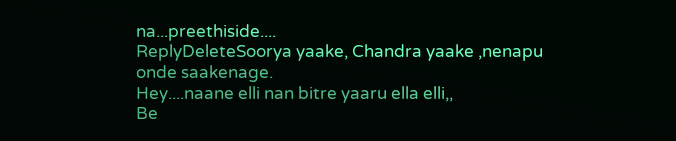na...preethiside....
ReplyDeleteSoorya yaake, Chandra yaake ,nenapu onde saakenage.
Hey....naane elli nan bitre yaaru ella elli,,
Be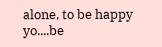alone, to be happy yo....be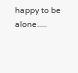happy to be alone.....